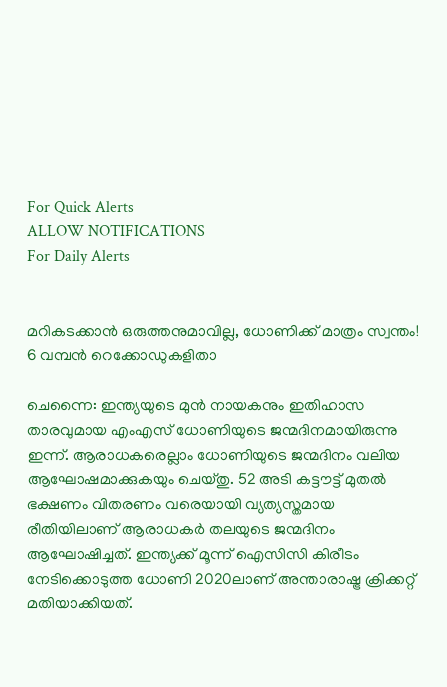For Quick Alerts
ALLOW NOTIFICATIONS
For Daily Alerts


മറികടക്കാന്‍ ഒരുത്തനുമാവില്ല, ധോണിക്ക് മാത്രം സ്വന്തം! 6 വമ്പന്‍ റെക്കോഡുകളിതാ

ചെന്നൈ: ഇന്ത്യയുടെ മുന്‍ നായകനും ഇതിഹാസ താരവുമായ എംഎസ് ധോണിയുടെ ജന്മദിനമായിരുന്നു ഇന്ന്. ആരാധകരെല്ലാം ധോണിയുടെ ജന്മദിനം വലിയ ആഘോഷമാക്കുകയും ചെയ്തു. 52 അടി കട്ടൗട്ട് മുതല്‍ ഭക്ഷണം വിതരണം വരെയായി വ്യത്യസ്തമായ രീതിയിലാണ് ആരാധകര്‍ തലയുടെ ജന്മദിനം ആഘോഷിച്ചത്. ഇന്ത്യക്ക് മൂന്ന് ഐസിസി കിരീടം നേടിക്കൊടുത്ത ധോണി 2020ലാണ് അന്താരാഷ്ട്ര ക്രിക്കറ്റ് മതിയാക്കിയത്.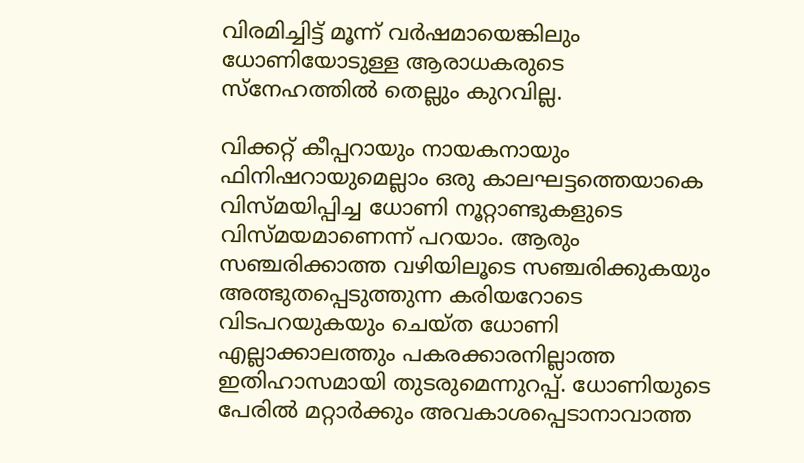വിരമിച്ചിട്ട് മൂന്ന് വര്‍ഷമായെങ്കിലും ധോണിയോടുള്ള ആരാധകരുടെ സ്‌നേഹത്തില്‍ തെല്ലും കുറവില്ല.

വിക്കറ്റ് കീപ്പറായും നായകനായും ഫിനിഷറായുമെല്ലാം ഒരു കാലഘട്ടത്തെയാകെ വിസ്മയിപ്പിച്ച ധോണി നൂറ്റാണ്ടുകളുടെ വിസ്മയമാണെന്ന് പറയാം. ആരും സഞ്ചരിക്കാത്ത വഴിയിലൂടെ സഞ്ചരിക്കുകയും അത്ഭുതപ്പെടുത്തുന്ന കരിയറോടെ വിടപറയുകയും ചെയ്ത ധോണി എല്ലാക്കാലത്തും പകരക്കാരനില്ലാത്ത ഇതിഹാസമായി തുടരുമെന്നുറപ്പ്. ധോണിയുടെ പേരില്‍ മറ്റാര്‍ക്കും അവകാശപ്പെടാനാവാത്ത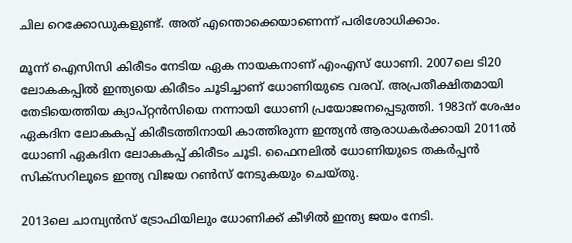ചില റെക്കോഡുകളുണ്ട്. അത് എന്തൊക്കെയാണെന്ന് പരിശോധിക്കാം.

മൂന്ന് ഐസിസി കിരീടം നേടിയ ഏക നായകനാണ് എംഎസ് ധോണി. 2007ലെ ടി20 ലോകകപ്പില്‍ ഇന്ത്യയെ കിരീടം ചൂടിച്ചാണ് ധോണിയുടെ വരവ്. അപ്രതീക്ഷിതമായി തേടിയെത്തിയ ക്യാപ്റ്റന്‍സിയെ നന്നായി ധോണി പ്രയോജനപ്പെടുത്തി. 1983ന് ശേഷം ഏകദിന ലോകകപ്പ് കിരീടത്തിനായി കാത്തിരുന്ന ഇന്ത്യന്‍ ആരാധകര്‍ക്കായി 2011ല്‍ ധോണി ഏകദിന ലോകകപ്പ് കിരീടം ചൂടി. ഫൈനലില്‍ ധോണിയുടെ തകര്‍പ്പന്‍ സിക്‌സറിലൂടെ ഇന്ത്യ വിജയ റണ്‍സ് നേടുകയും ചെയ്തു.

2013ലെ ചാമ്പ്യന്‍സ് ട്രോഫിയിലും ധോണിക്ക് കീഴില്‍ ഇന്ത്യ ജയം നേടി.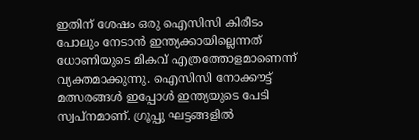ഇതിന് ശേഷം ഒരു ഐസിസി കിരീടം പോലും നേടാന്‍ ഇന്ത്യക്കായില്ലെന്നത് ധോണിയുടെ മികവ് എത്രത്തോളമാണെന്ന് വ്യക്തമാക്കുന്നു. ഐസിസി നോക്കൗട്ട് മത്സരങ്ങള്‍ ഇപ്പോള്‍ ഇന്ത്യയുടെ പേടി സ്വപ്‌നമാണ്. ഗ്രൂപ്പു ഘട്ടങ്ങളില്‍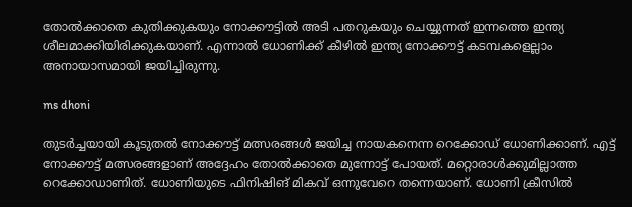തോല്‍ക്കാതെ കുതിക്കുകയും നോക്കൗട്ടില്‍ അടി പതറുകയും ചെയ്യുന്നത് ഇന്നത്തെ ഇന്ത്യ ശീലമാക്കിയിരിക്കുകയാണ്. എന്നാല്‍ ധോണിക്ക് കീഴില്‍ ഇന്ത്യ നോക്കൗട്ട് കടമ്പകളെല്ലാം അനായാസമായി ജയിച്ചിരുന്നു.

ms dhoni

തുടര്‍ച്ചയായി കൂടുതല്‍ നോക്കൗട്ട് മത്സരങ്ങള്‍ ജയിച്ച നായകനെന്ന റെക്കോഡ് ധോണിക്കാണ്. എട്ട് നോക്കൗട്ട് മത്സരങ്ങളാണ് അദ്ദേഹം തോല്‍ക്കാതെ മുന്നോട്ട് പോയത്. മറ്റൊരാള്‍ക്കുമില്ലാത്ത റെക്കോഡാണിത്. ധോണിയുടെ ഫിനിഷിങ് മികവ് ഒന്നുവേറെ തന്നെയാണ്. ധോണി ക്രീസില്‍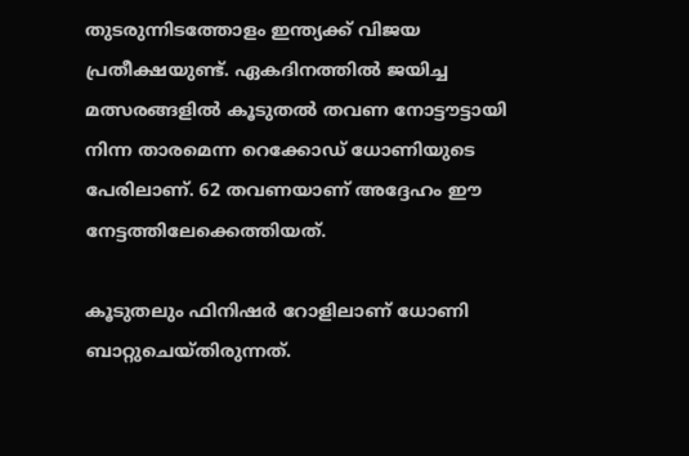തുടരുന്നിടത്തോളം ഇന്ത്യക്ക് വിജയ പ്രതീക്ഷയുണ്ട്. ഏകദിനത്തില്‍ ജയിച്ച മത്സരങ്ങളില്‍ കൂടുതല്‍ തവണ നോട്ടൗട്ടായി നിന്ന താരമെന്ന റെക്കോഡ് ധോണിയുടെ പേരിലാണ്. 62 തവണയാണ് അദ്ദേഹം ഈ നേട്ടത്തിലേക്കെത്തിയത്.

കൂടുതലും ഫിനിഷര്‍ റോളിലാണ് ധോണി ബാറ്റുചെയ്തിരുന്നത്.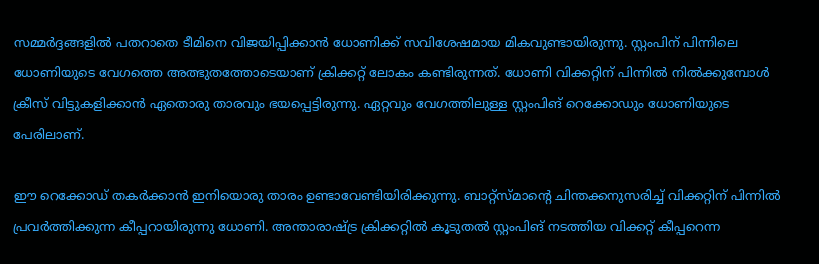സമ്മര്‍ദ്ദങ്ങളില്‍ പതറാതെ ടീമിനെ വിജയിപ്പിക്കാന്‍ ധോണിക്ക് സവിശേഷമായ മികവുണ്ടായിരുന്നു. സ്റ്റംപിന് പിന്നിലെ ധോണിയുടെ വേഗത്തെ അത്ഭുതത്തോടെയാണ് ക്രിക്കറ്റ് ലോകം കണ്ടിരുന്നത്. ധോണി വിക്കറ്റിന് പിന്നില്‍ നില്‍ക്കുമ്പോള്‍ ക്രീസ് വിട്ടുകളിക്കാന്‍ ഏതൊരു താരവും ഭയപ്പെട്ടിരുന്നു. ഏറ്റവും വേഗത്തിലുള്ള സ്റ്റംപിങ് റെക്കോഡും ധോണിയുടെ പേരിലാണ്.

ഈ റെക്കോഡ് തകര്‍ക്കാന്‍ ഇനിയൊരു താരം ഉണ്ടാവേണ്ടിയിരിക്കുന്നു. ബാറ്റ്‌സ്മാന്റെ ചിന്തക്കനുസരിച്ച് വിക്കറ്റിന് പിന്നില്‍ പ്രവര്‍ത്തിക്കുന്ന കീപ്പറായിരുന്നു ധോണി. അന്താരാഷ്ട്ര ക്രിക്കറ്റില്‍ കൂടുതല്‍ സ്റ്റംപിങ് നടത്തിയ വിക്കറ്റ് കീപ്പറെന്ന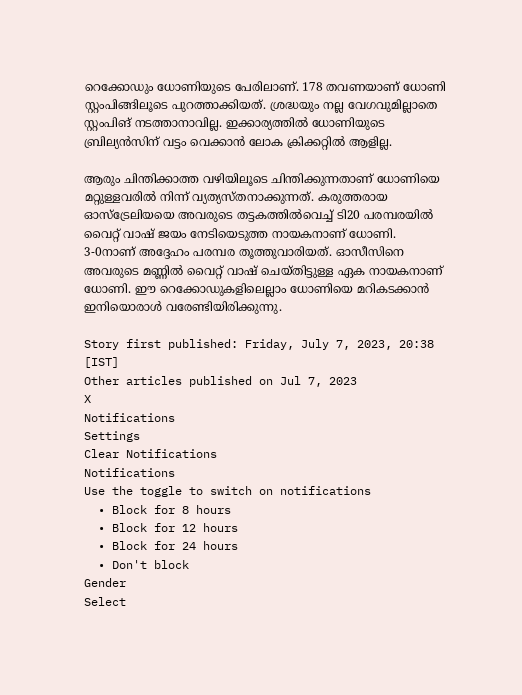റെക്കോഡും ധോണിയുടെ പേരിലാണ്. 178 തവണയാണ് ധോണി സ്റ്റംപിങ്ങിലൂടെ പുറത്താക്കിയത്. ശ്രദ്ധയും നല്ല വേഗവുമില്ലാതെ സ്റ്റംപിങ് നടത്താനാവില്ല. ഇക്കാര്യത്തില്‍ ധോണിയുടെ ബ്രില്യന്‍സിന് വട്ടം വെക്കാന്‍ ലോക ക്രിക്കറ്റില്‍ ആളില്ല.

ആരും ചിന്തിക്കാത്ത വഴിയിലൂടെ ചിന്തിക്കുന്നതാണ് ധോണിയെ മറ്റുള്ളവരില്‍ നിന്ന് വ്യത്യസ്തനാക്കുന്നത്. കരുത്തരായ ഓസ്‌ട്രേലിയയെ അവരുടെ തട്ടകത്തില്‍വെച്ച് ടി20 പരമ്പരയില്‍ വൈറ്റ് വാഷ് ജയം നേടിയെടുത്ത നായകനാണ് ധോണി. 3-0നാണ് അദ്ദേഹം പരമ്പര തൂത്തുവാരിയത്. ഓസീസിനെ അവരുടെ മണ്ണില്‍ വൈറ്റ് വാഷ് ചെയ്തിട്ടുള്ള ഏക നായകനാണ് ധോണി. ഈ റെക്കോഡുകളിലെല്ലാം ധോണിയെ മറികടക്കാന്‍ ഇനിയൊരാള്‍ വരേണ്ടിയിരിക്കുന്നു.

Story first published: Friday, July 7, 2023, 20:38 [IST]
Other articles published on Jul 7, 2023
X
Notifications
Settings
Clear Notifications
Notifications
Use the toggle to switch on notifications
  • Block for 8 hours
  • Block for 12 hours
  • Block for 24 hours
  • Don't block
Gender
Select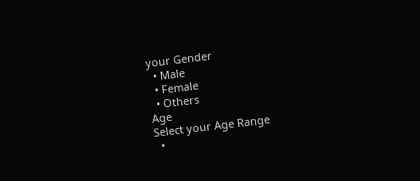your Gender
  • Male
  • Female
  • Others
Age
Select your Age Range
  •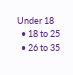Under 18
  • 18 to 25
  • 26 to 35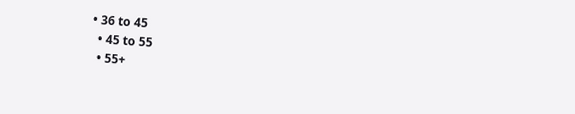• 36 to 45
  • 45 to 55
  • 55+